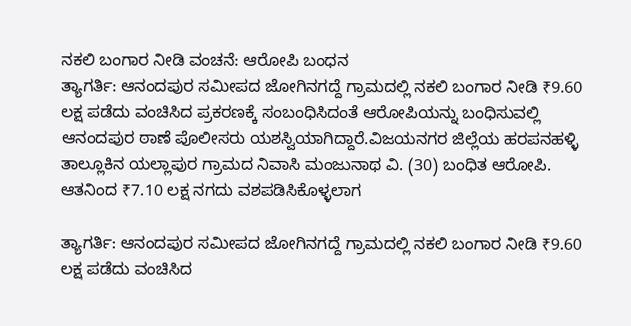ನಕಲಿ ಬಂಗಾರ ನೀಡಿ ವಂಚನೆ: ಆರೋಪಿ ಬಂಧನ
ತ್ಯಾಗರ್ತಿ: ಆನಂದಪುರ ಸಮೀಪದ ಜೋಗಿನಗದ್ದೆ ಗ್ರಾಮದಲ್ಲಿ ನಕಲಿ ಬಂಗಾರ ನೀಡಿ ₹9.60 ಲಕ್ಷ ಪಡೆದು ವಂಚಿಸಿದ ಪ್ರಕರಣಕ್ಕೆ ಸಂಬಂಧಿಸಿದಂತೆ ಆರೋಪಿಯನ್ನು ಬಂಧಿಸುವಲ್ಲಿ ಆನಂದಪುರ ಠಾಣೆ ಪೊಲೀಸರು ಯಶಸ್ವಿಯಾಗಿದ್ದಾರೆ.ವಿಜಯನಗರ ಜಿಲ್ಲೆಯ ಹರಪನಹಳ್ಳಿ ತಾಲ್ಲೂಕಿನ ಯಲ್ಲಾಪುರ ಗ್ರಾಮದ ನಿವಾಸಿ ಮಂಜುನಾಥ ವಿ. (30) ಬಂಧಿತ ಆರೋಪಿ. ಆತನಿಂದ ₹7.10 ಲಕ್ಷ ನಗದು ವಶಪಡಿಸಿಕೊಳ್ಳಲಾಗ

ತ್ಯಾಗರ್ತಿ: ಆನಂದಪುರ ಸಮೀಪದ ಜೋಗಿನಗದ್ದೆ ಗ್ರಾಮದಲ್ಲಿ ನಕಲಿ ಬಂಗಾರ ನೀಡಿ ₹9.60 ಲಕ್ಷ ಪಡೆದು ವಂಚಿಸಿದ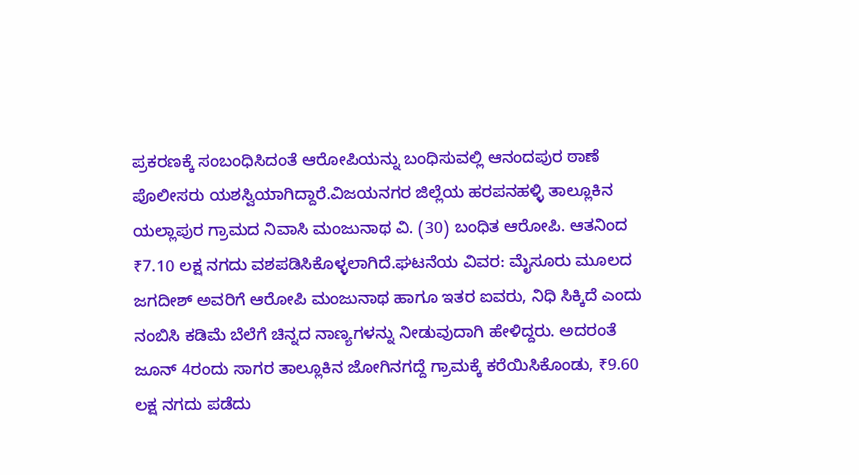ಪ್ರಕರಣಕ್ಕೆ ಸಂಬಂಧಿಸಿದಂತೆ ಆರೋಪಿಯನ್ನು ಬಂಧಿಸುವಲ್ಲಿ ಆನಂದಪುರ ಠಾಣೆ ಪೊಲೀಸರು ಯಶಸ್ವಿಯಾಗಿದ್ದಾರೆ.ವಿಜಯನಗರ ಜಿಲ್ಲೆಯ ಹರಪನಹಳ್ಳಿ ತಾಲ್ಲೂಕಿನ ಯಲ್ಲಾಪುರ ಗ್ರಾಮದ ನಿವಾಸಿ ಮಂಜುನಾಥ ವಿ. (30) ಬಂಧಿತ ಆರೋಪಿ. ಆತನಿಂದ ₹7.10 ಲಕ್ಷ ನಗದು ವಶಪಡಿಸಿಕೊಳ್ಳಲಾಗಿದೆ.ಘಟನೆಯ ವಿವರ: ಮೈಸೂರು ಮೂಲದ ಜಗದೀಶ್ ಅವರಿಗೆ ಆರೋಪಿ ಮಂಜುನಾಥ ಹಾಗೂ ಇತರ ಐವರು, ನಿಧಿ ಸಿಕ್ಕಿದೆ ಎಂದು ನಂಬಿಸಿ ಕಡಿಮೆ ಬೆಲೆಗೆ ಚಿನ್ನದ ನಾಣ್ಯಗಳನ್ನು ನೀಡುವುದಾಗಿ ಹೇಳಿದ್ದರು. ಅದರಂತೆ ಜೂನ್ 4ರಂದು ಸಾಗರ ತಾಲ್ಲೂಕಿನ ಜೋಗಿನಗದ್ದೆ ಗ್ರಾಮಕ್ಕೆ ಕರೆಯಿಸಿಕೊಂಡು, ₹9.60 ಲಕ್ಷ ನಗದು ಪಡೆದು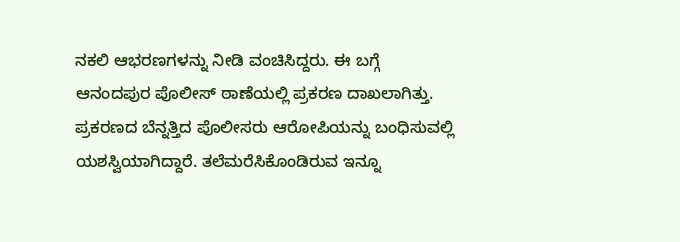ನಕಲಿ ಆಭರಣಗಳನ್ನು ನೀಡಿ ವಂಚಿಸಿದ್ದರು. ಈ ಬಗ್ಗೆ ಆನಂದಪುರ ಪೊಲೀಸ್ ಠಾಣೆಯಲ್ಲಿ ಪ್ರಕರಣ ದಾಖಲಾಗಿತ್ತು. ಪ್ರಕರಣದ ಬೆನ್ನತ್ತಿದ ಪೊಲೀಸರು ಆರೋಪಿಯನ್ನು ಬಂಧಿಸುವಲ್ಲಿ ಯಶಸ್ವಿಯಾಗಿದ್ದಾರೆ. ತಲೆಮರೆಸಿಕೊಂಡಿರುವ ಇನ್ನೂ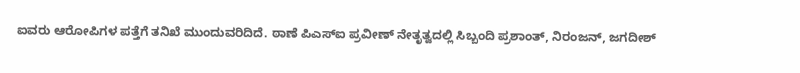ಐವರು ಆರೋಪಿಗಳ ಪತ್ತೆಗೆ ತನಿಖೆ ಮುಂದುವರಿದಿದೆ. ಠಾಣೆ ಪಿಎಸ್ಐ ಪ್ರವೀಣ್ ನೇತೃತ್ವದಲ್ಲಿ ಸಿಬ್ಬಂದಿ ಪ್ರಶಾಂತ್, ನಿರಂಜನ್, ಜಗದೀಶ್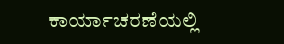ಕಾರ್ಯಾಚರಣೆಯಲ್ಲಿ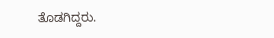ತೊಡಗಿದ್ದರು.